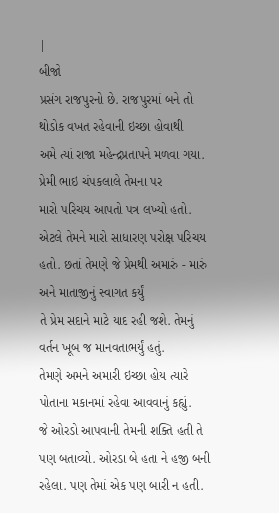|
બીજો
પ્રસંગ રાજપુરનો છે. રાજપુરમાં બને તો થોડોક વખત રહેવાની ઇચ્છા હોવાથી
અમે ત્યાં રાજા મહેન્દ્રપ્રતાપને મળવા ગયા. પ્રેમી ભાઇ ચંપકલાલે તેમના પર
મારો પરિચય આપતો પત્ર લખ્યો હતો. એટલે તેમને મારો સાધારણ પરોક્ષ પરિચય
હતો. છતાં તેમણે જે પ્રેમથી અમારું - મારું અને માતાજીનું સ્વાગત કર્યું
તે પ્રેમ સદાને માટે યાદ રહી જશે. તેમનું વર્તન ખૂબ જ માનવતાભર્યું હતું.
તેમણે અમને અમારી ઇચ્છા હોય ત્યારે પોતાના મકાનમાં રહેવા આવવાનું કહ્યું.
જે ઓરડો આપવાની તેમની શક્તિ હતી તે પણ બતાવ્યો. ઓરડા બે હતા ને હજી બની
રહેલા. પણ તેમાં એક પણ બારી ન હતી.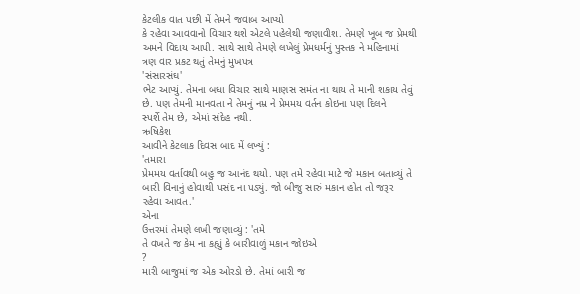કેટલીક વાત પછી મેં તેમને જવાબ આપ્યો
કે રહેવા આવવાનો વિચાર થશે એટલે પહેલેથી જણાવીશ. તેમણે ખૂબ જ પ્રેમથી
અમને વિદાય આપી. સાથે સાથે તેમણે લખેલું પ્રેમધર્મનું પુસ્તક ને મહિનામાં
ત્રણ વાર પ્રકટ થતું તેમનું મુખપત્ર
'સંસારસંઘ'
ભેટ આપ્યું. તેમના બધા વિચાર સાથે માણસ સમંત ના થાય તે માની શકાય તેવું
છે. પણ તેમની માનવતા ને તેમનું નમ્ર ને પ્રેમમય વર્તન કોઇના પણ દિલને
સ્પર્શે તેમ છે, એમાં સંદેહ નથી.
ઋષિકેશ
આવીને કેટલાક દિવસ બાદ મેં લખ્યું :
'તમારા
પ્રેમમય વર્તાવથી બહુ જ આનંદ થયો. પણ તમે રહેવા માટે જે મકાન બતાવ્યું તે
બારી વિનાનું હોવાથી પસંદ ના પડ્યું. જો બીજુ સારું મકાન હોત તો જરૂર
રહેવા આવત.'
એના
ઉત્તરમાં તેમણે લખી જણાવ્યું : 'તમે
તે વખતે જ કેમ ના કહ્યું કે બારીવાળું મકાન જોઇએ
?
મારી બાજુમાં જ એક ઓરડો છે. તેમાં બારી જ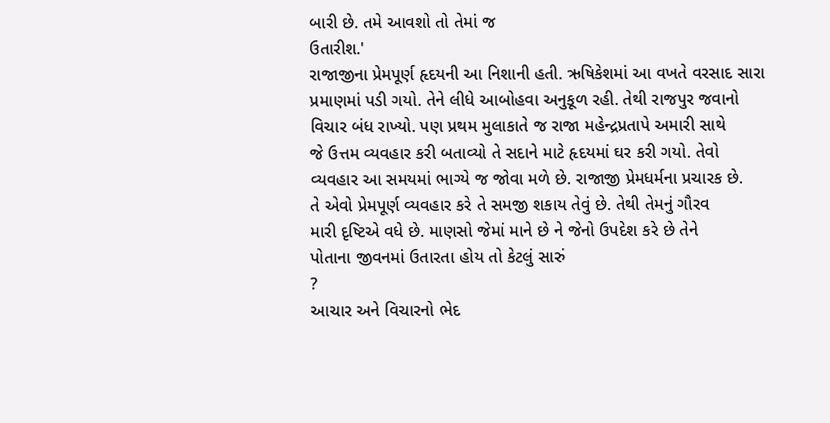બારી છે. તમે આવશો તો તેમાં જ
ઉતારીશ.'
રાજાજીના પ્રેમપૂર્ણ હૃદયની આ નિશાની હતી. ઋષિકેશમાં આ વખતે વરસાદ સારા
પ્રમાણમાં પડી ગયો. તેને લીધે આબોહવા અનુકૂળ રહી. તેથી રાજપુર જવાનો
વિચાર બંધ રાખ્યો. પણ પ્રથમ મુલાકાતે જ રાજા મહેન્દ્રપ્રતાપે અમારી સાથે
જે ઉત્તમ વ્યવહાર કરી બતાવ્યો તે સદાને માટે હૃદયમાં ઘર કરી ગયો. તેવો
વ્યવહાર આ સમયમાં ભાગ્યે જ જોવા મળે છે. રાજાજી પ્રેમધર્મના પ્રચારક છે.
તે એવો પ્રેમપૂર્ણ વ્યવહાર કરે તે સમજી શકાય તેવું છે. તેથી તેમનું ગૌરવ
મારી દૃષ્ટિએ વધે છે. માણસો જેમાં માને છે ને જેનો ઉપદેશ કરે છે તેને
પોતાના જીવનમાં ઉતારતા હોય તો કેટલું સારું
?
આચાર અને વિચારનો ભેદ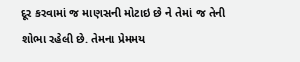દૂર કરવામાં જ માણસની મોટાઇ છે ને તેમાં જ તેની
શોભા રહેલી છે. તેમના પ્રેમમય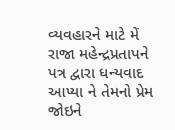વ્યવહારને માટે મેં રાજા મહેન્દ્રપ્રતાપને
પત્ર દ્વારા ધન્યવાદ આપ્યા ને તેમનો પ્રેમ જોઇને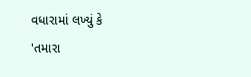વધારામાં લખ્યું કે
'તમારા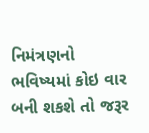નિમંત્રણનો ભવિષ્યમાં કોઇ વાર બની શકશે તો જરૂર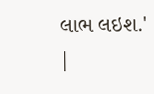લાભ લઇશ.'
|